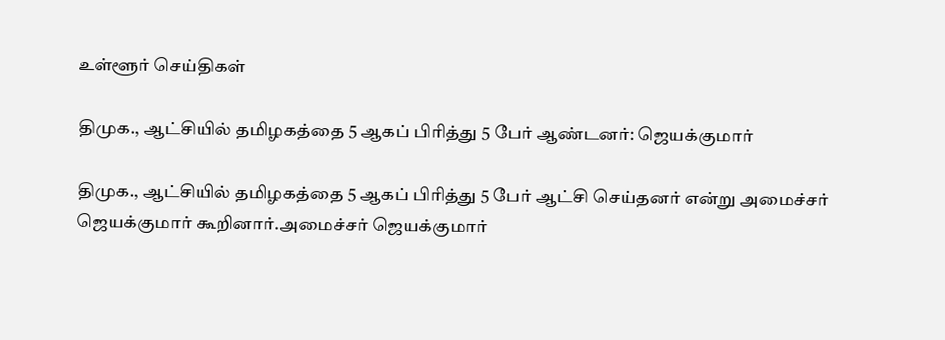உள்ளூர் செய்திகள்

திமுக., ஆட்சியில் தமிழகத்தை 5 ஆகப் பிரித்து 5 பேர் ஆண்டனர்: ஜெயக்குமார்

திமுக., ஆட்சியில் தமிழகத்தை 5 ஆகப் பிரித்து 5 பேர் ஆட்சி செய்தனர் என்று அமைச்சர் ஜெயக்குமார் கூறினார்.அமைச்சர் ஜெயக்குமார்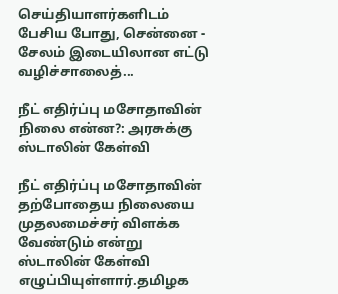செய்தியாளர்களிடம் பேசிய போது, சென்னை - சேலம் இடையிலான எட்டு வழிச்சாலைத்...

நீட் எதிர்ப்பு மசோதாவின் நிலை என்ன?: அரசுக்கு ஸ்டாலின் கேள்வி

நீட் எதிர்ப்பு மசோதாவின் தற்போதைய நிலையை முதலமைச்சர் விளக்க வேண்டும் என்று ஸ்டாலின் கேள்வி எழுப்பியுள்ளார்.தமிழக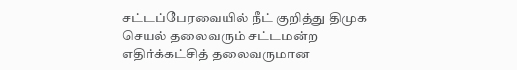சட்டப்பேரவையில் நீட் குறித்து திமுக செயல் தலைவரும் சட்டமன்ற எதிர்க்கட்சித் தலைவருமான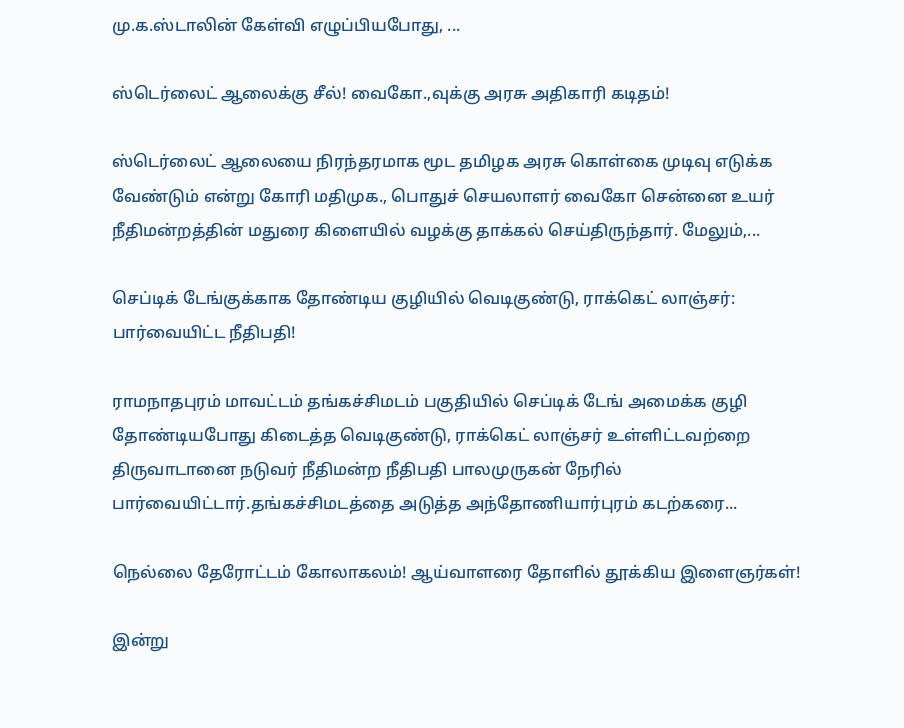மு.க.ஸ்டாலின் கேள்வி எழுப்பியபோது, ...

ஸ்டெர்லைட் ஆலைக்கு சீல்! வைகோ.,வுக்கு அரசு அதிகாரி கடிதம்!

ஸ்டெர்லைட் ஆலையை நிரந்தரமாக மூட தமிழக அரசு கொள்கை முடிவு எடுக்க வேண்டும் என்று கோரி மதிமுக., பொதுச் செயலாளர் வைகோ சென்னை உயர் நீதிமன்றத்தின் மதுரை கிளையில் வழக்கு தாக்கல் செய்திருந்தார். மேலும்,...

செப்டிக் டேங்குக்காக தோண்டிய குழியில் வெடிகுண்டு, ராக்கெட் லாஞ்சர்: பார்வையிட்ட நீதிபதி!

ராமநாதபுரம் மாவட்டம் தங்கச்சிமடம் பகுதியில் செப்டிக் டேங் அமைக்க குழி தோண்டியபோது கிடைத்த வெடிகுண்டு, ராக்கெட் லாஞ்சர் உள்ளிட்டவற்றை திருவாடானை நடுவர் நீதிமன்ற நீதிபதி பாலமுருகன் நேரில் பார்வையிட்டார்.தங்கச்சிமடத்தை அடுத்த அந்தோணியார்புரம் கடற்கரை...

நெல்லை தேரோட்டம் கோலாகலம்! ஆய்வாளரை தோளில் தூக்கிய இளைஞர்கள்!

இன்று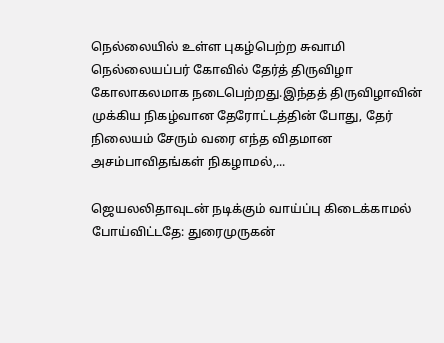நெல்லையில் உள்ள புகழ்பெற்ற சுவாமி நெல்லையப்பர் கோவில் தேர்த் திருவிழா கோலாகலமாக நடைபெற்றது.இந்தத் திருவிழாவின் முக்கிய நிகழ்வான தேரோட்டத்தின் போது, தேர் நிலையம் சேரும் வரை எந்த விதமான அசம்பாவிதங்கள் நிகழாமல்,...

ஜெயலலிதாவுடன் நடிக்கும் வாய்ப்பு கிடைக்காமல் போய்விட்டதே: துரைமுருகன்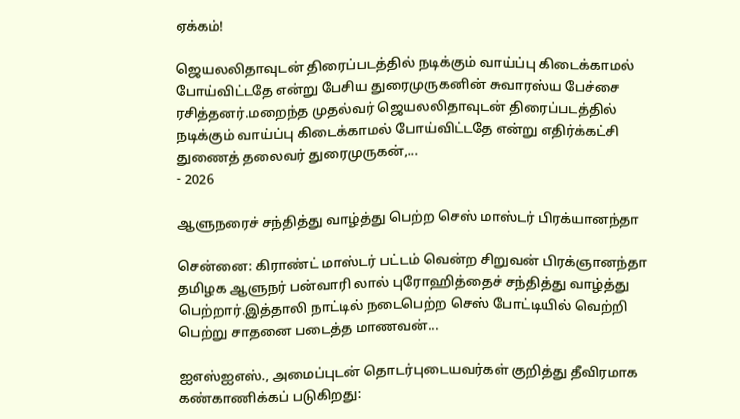ஏக்கம்!

ஜெயலலிதாவுடன் திரைப்படத்தில் நடிக்கும் வாய்ப்பு கிடைக்காமல் போய்விட்டதே என்று பேசிய துரைமுருகனின் சுவாரஸ்ய பேச்சை ரசித்தனர்.மறைந்த முதல்வர் ஜெயலலிதாவுடன் திரைப்படத்தில் நடிக்கும் வாய்ப்பு கிடைக்காமல் போய்விட்டதே என்று எதிர்க்கட்சி துணைத் தலைவர் துரைமுருகன்,...
- 2026

ஆளுநரைச் சந்தித்து வாழ்த்து பெற்ற செஸ் மாஸ்டர் பிரக்யானந்தா

சென்னை: கிராண்ட் மாஸ்டர் பட்டம் வென்ற சிறுவன் பிரக்ஞானந்தா தமிழக ஆளுநர் பன்வாரி லால் புரோஹித்தைச் சந்தித்து வாழ்த்து பெற்றார்.இத்தாலி நாட்டில் நடைபெற்ற செஸ் போட்டியில் வெற்றி பெற்று சாதனை படைத்த மாணவன்...

ஐஎஸ்ஐஎஸ்., அமைப்புடன் தொடர்புடையவர்கள் குறித்து தீவிரமாக கண்காணிக்கப் படுகிறது: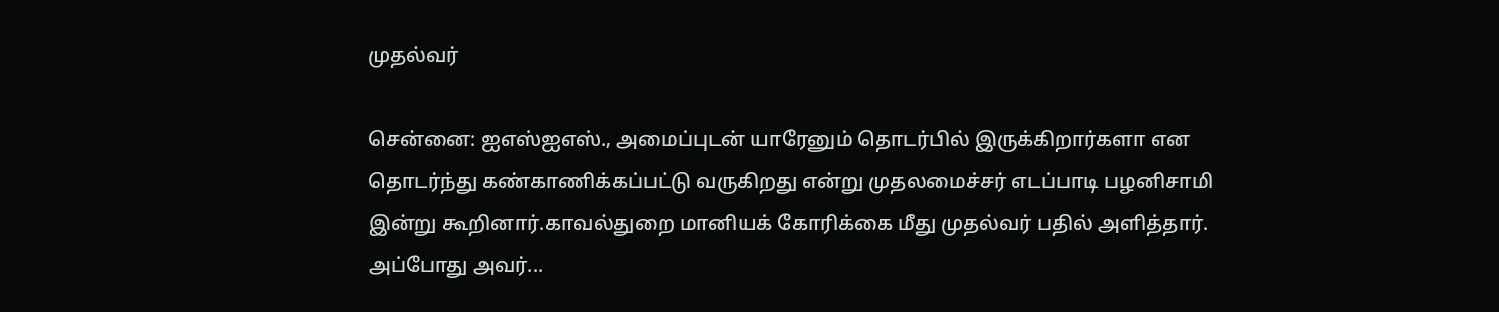முதல்வர்

சென்னை: ஐஎஸ்ஐஎஸ்., அமைப்புடன் யாரேனும் தொடர்பில் இருக்கிறார்களா என தொடர்ந்து கண்காணிக்கப்பட்டு வருகிறது என்று முதலமைச்சர் எடப்பாடி பழனிசாமி இன்று கூறினார்.காவல்துறை மானியக் கோரிக்கை மீது முதல்வர் பதில் அளித்தார். அப்போது அவர்...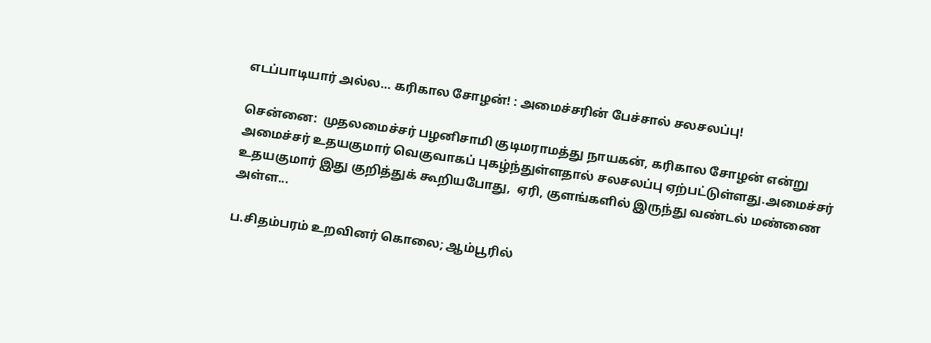எடப்பாடியார் அல்ல… கரிகால சோழன்! : அமைச்சரின் பேச்சால் சலசலப்பு!

சென்னை:  முதலமைச்சர் பழனிசாமி குடிமராமத்து நாயகன், கரிகால சோழன் என்று அமைச்சர் உதயகுமார் வெகுவாகப் புகழ்ந்துள்ளதால் சலசலப்பு ஏற்பட்டுள்ளது.அமைச்சர் உதயகுமார் இது குறித்துக் கூறியபோது,  ஏரி, குளங்களில் இருந்து வண்டல் மண்ணை அள்ள...

ப.சிதம்பரம் உறவினர் கொலை; ஆம்பூரில்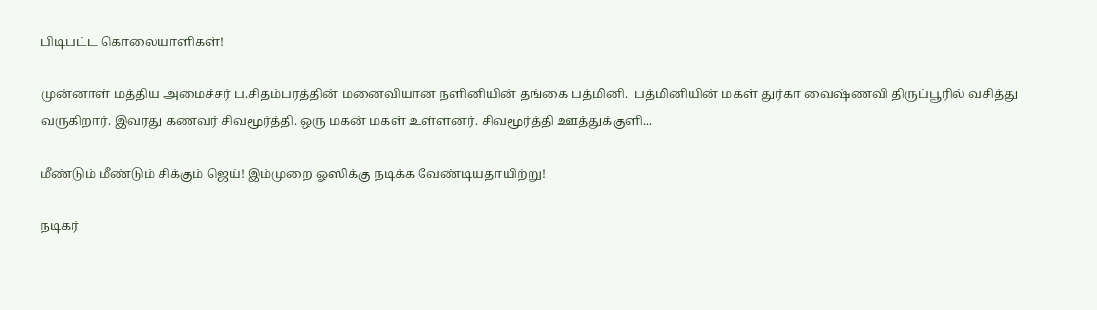பிடிபட்ட கொலையாளிகள்!

முன்னாள் மத்திய அமைச்சர் ப.சிதம்பரத்தின் மனைவியான நளினியின் தங்கை பத்மினி.  பத்மினியின் மகள் துர்கா வைஷ்ணவி திருப்பூரில் வசித்து வருகிறார். இவரது கணவர் சிவமூர்த்தி. ஒரு மகன் மகள் உள்ளனர். சிவமூர்த்தி ஊத்துக்குளி...

மீண்டும் மீண்டும் சிக்கும் ஜெய்! இம்முறை ஓஸிக்கு நடிக்க வேண்டியதாயிற்று!

நடிகர்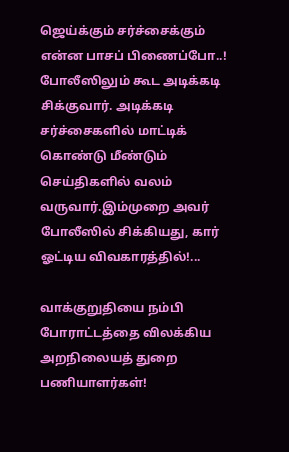ஜெய்க்கும் சர்ச்சைக்கும் என்ன பாசப் பிணைப்போ..! போலீஸிலும் கூட அடிக்கடி சிக்குவார். அடிக்கடி சர்ச்சைகளில் மாட்டிக் கொண்டு மீண்டும் செய்திகளில் வலம் வருவார்.இம்முறை அவர் போலீஸில் சிக்கியது, கார் ஓட்டிய விவகாரத்தில்!...

வாக்குறுதியை நம்பி போராட்டத்தை விலக்கிய அறநிலையத் துறை பணியாளர்கள்!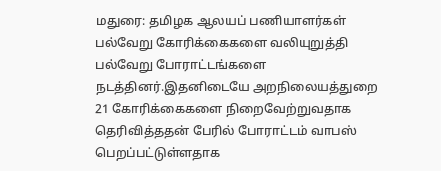மதுரை: தமிழக ஆலயப் பணியாளர்கள் பல்வேறு கோரிக்கைகளை வலியுறுத்தி பல்வேறு போராட்டங்களை நடத்தினர்.இதனிடையே அறநிலையத்துறை 21 கோரிக்கைகளை நிறைவேற்றுவதாக தெரிவித்ததன் பேரில் போராட்டம் வாபஸ் பெறப்பட்டுள்ளதாக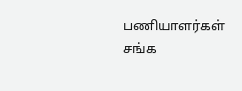பணியாளர்கள் சங்க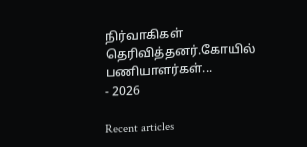நிர்வாகிகள் தெரிவித்தனர்.கோயில் பணியாளர்கள்...
- 2026

Recent articles